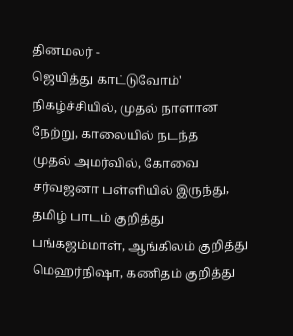தினமலர் -
ஜெயித்து காட்டுவோம்' நிகழ்ச்சியில், முதல் நாளான நேற்று, காலையில் நடந்த
முதல் அமர்வில், கோவை சர்வஜனா பள்ளியில் இருந்து, தமிழ் பாடம் குறித்து
பங்கஜம்மாள், ஆங்கிலம் குறித்து மெஹர்நிஷா, கணிதம் குறித்து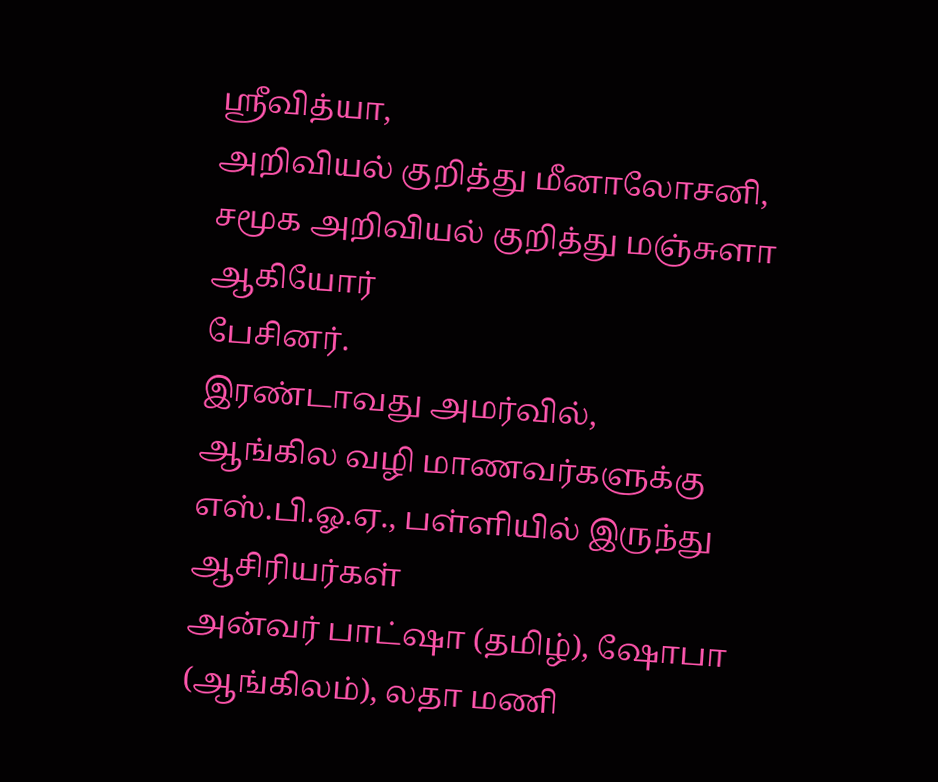ஸ்ரீவித்யா,
அறிவியல் குறித்து மீனாலோசனி, சமூக அறிவியல் குறித்து மஞ்சுளா ஆகியோர்
பேசினர்.
இரண்டாவது அமர்வில்,
ஆங்கில வழி மாணவர்களுக்கு எஸ்.பி.ஓ.ஏ., பள்ளியில் இருந்து ஆசிரியர்கள்
அன்வர் பாட்ஷா (தமிழ்), ஷோபா (ஆங்கிலம்), லதா மணி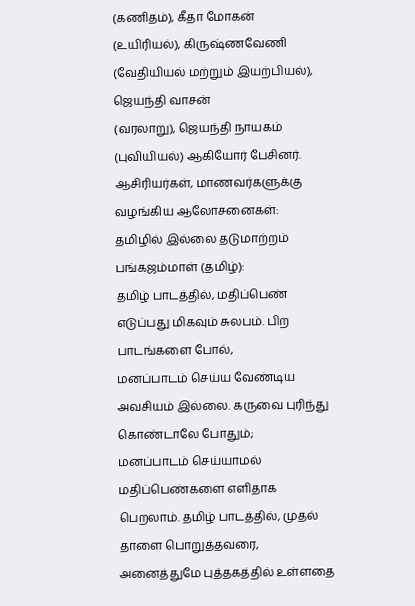(கணிதம்), கீதா மோகன்
(உயிரியல்), கிருஷ்ணவேணி (வேதியியல் மற்றும் இயற்பியல்), ஜெயந்தி வாசன்
(வரலாறு), ஜெயந்தி நாயகம் (புவியியல்) ஆகியோர் பேசினர்.
ஆசிரியர்கள், மாணவர்களுக்கு வழங்கிய ஆலோசனைகள்:
தமிழில் இல்லை தடுமாற்றம்
பங்கஜம்மாள் (தமிழ்):
தமிழ் பாடத்தில், மதிப்பெண் எடுப்பது மிகவும் சுலபம். பிற பாடங்களை போல்,
மனப்பாடம் செய்ய வேண்டிய அவசியம் இல்லை. கருவை புரிந்து கொண்டாலே போதும்;
மனப்பாடம் செய்யாமல் மதிப்பெண்களை எளிதாக பெறலாம். தமிழ் பாடத்தில், முதல்
தாளை பொறுத்தவரை, அனைத்துமே புத்தகத்தில் உள்ளதை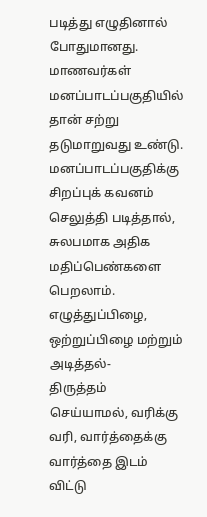படித்து எழுதினால்
போதுமானது. மாணவர்கள் மனப்பாடப்பகுதியில் தான் சற்று தடுமாறுவது உண்டு.
மனப்பாடப்பகுதிக்கு சிறப்புக் கவனம் செலுத்தி படித்தால், சுலபமாக அதிக
மதிப்பெண்களை பெறலாம். எழுத்துப்பிழை, ஒற்றுப்பிழை மற்றும் அடித்தல்-
திருத்தம் செய்யாமல், வரிக்கு வரி, வார்த்தைக்கு வார்த்தை இடம் விட்டு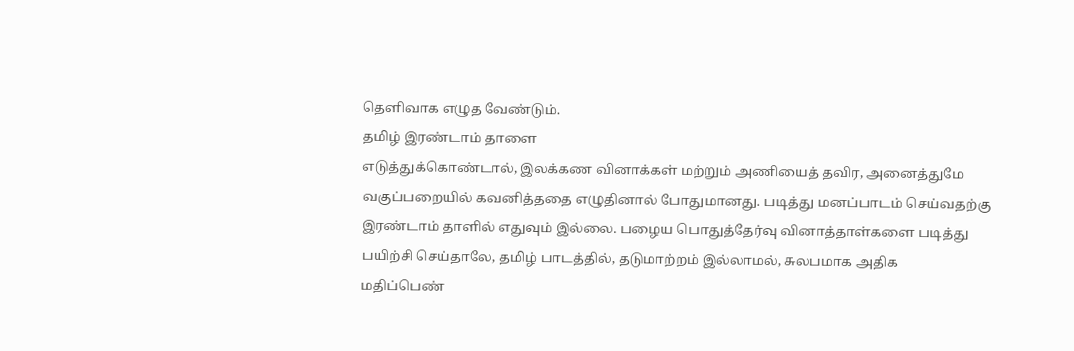தெளிவாக எழுத வேண்டும்.
தமிழ் இரண்டாம் தாளை
எடுத்துக்கொண்டால், இலக்கண வினாக்கள் மற்றும் அணியைத் தவிர, அனைத்துமே
வகுப்பறையில் கவனித்ததை எழுதினால் போதுமானது. படித்து மனப்பாடம் செய்வதற்கு
இரண்டாம் தாளில் எதுவும் இல்லை. பழைய பொதுத்தேர்வு வினாத்தாள்களை படித்து
பயிற்சி செய்தாலே, தமிழ் பாடத்தில், தடுமாற்றம் இல்லாமல், சுலபமாக அதிக
மதிப்பெண்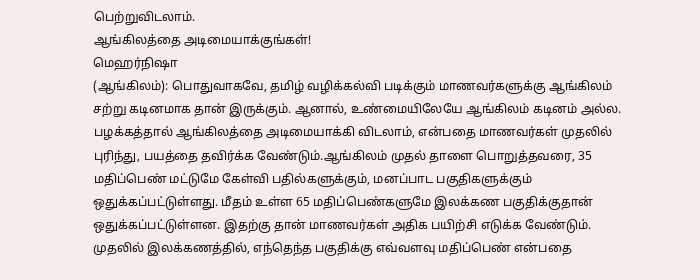பெற்றுவிடலாம்.
ஆங்கிலத்தை அடிமையாக்குங்கள்!
மெஹர்நிஷா
(ஆங்கிலம்): பொதுவாகவே, தமிழ் வழிக்கல்வி படிக்கும் மாணவர்களுக்கு ஆங்கிலம்
சற்று கடினமாக தான் இருக்கும். ஆனால், உண்மையிலேயே ஆங்கிலம் கடினம் அல்ல.
பழக்கத்தால் ஆங்கிலத்தை அடிமையாக்கி விடலாம், என்பதை மாணவர்கள் முதலில்
புரிந்து, பயத்தை தவிர்க்க வேண்டும்.ஆங்கிலம் முதல் தாளை பொறுத்தவரை, 35
மதிப்பெண் மட்டுமே கேள்வி பதில்களுக்கும், மனப்பாட பகுதிகளுக்கும்
ஒதுக்கப்பட்டுள்ளது. மீதம் உள்ள 65 மதிப்பெண்களுமே இலக்கண பகுதிக்குதான்
ஒதுக்கப்பட்டுள்ளன. இதற்கு தான் மாணவர்கள் அதிக பயிற்சி எடுக்க வேண்டும்.
முதலில் இலக்கணத்தில், எந்தெந்த பகுதிக்கு எவ்வளவு மதிப்பெண் என்பதை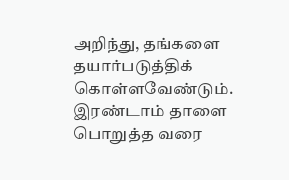அறிந்து, தங்களை தயார்படுத்திக் கொள்ளவேண்டும். இரண்டாம் தாளை பொறுத்த வரை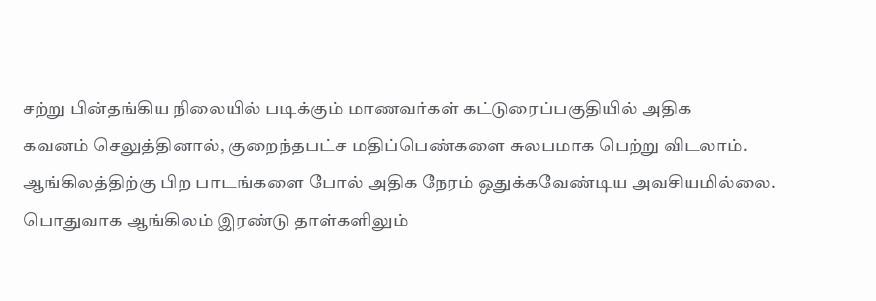சற்று பின்தங்கிய நிலையில் படிக்கும் மாணவர்கள் கட்டுரைப்பகுதியில் அதிக
கவனம் செலுத்தினால், குறைந்தபட்ச மதிப்பெண்களை சுலபமாக பெற்று விடலாம்.
ஆங்கிலத்திற்கு பிற பாடங்களை போல் அதிக நேரம் ஒதுக்கவேண்டிய அவசியமில்லை.
பொதுவாக ஆங்கிலம் இரண்டு தாள்களிலும்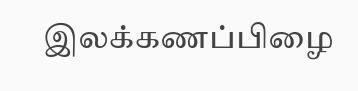இலக்கணப்பிழை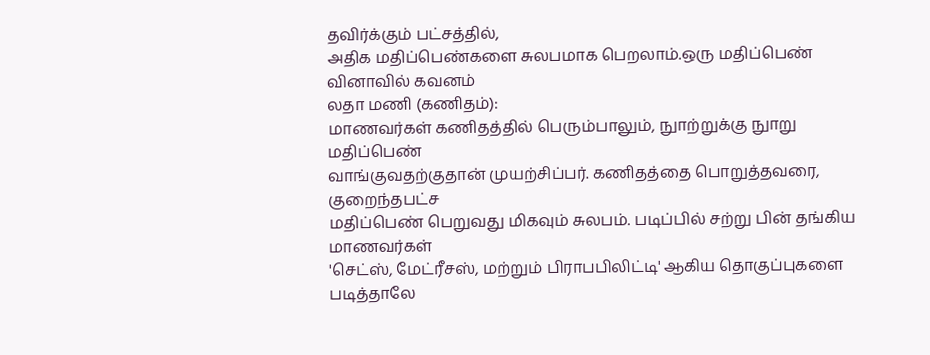தவிர்க்கும் பட்சத்தில்,
அதிக மதிப்பெண்களை சுலபமாக பெறலாம்.ஒரு மதிப்பெண் வினாவில் கவனம்
லதா மணி (கணிதம்):
மாணவர்கள் கணிதத்தில் பெரும்பாலும், நுாற்றுக்கு நுாறு மதிப்பெண்
வாங்குவதற்குதான் முயற்சிப்பர். கணிதத்தை பொறுத்தவரை, குறைந்தபட்ச
மதிப்பெண் பெறுவது மிகவும் சுலபம். படிப்பில் சற்று பின் தங்கிய மாணவர்கள்
'செட்ஸ், மேட்ரீசஸ், மற்றும் பிராபபிலிட்டி' ஆகிய தொகுப்புகளை படித்தாலே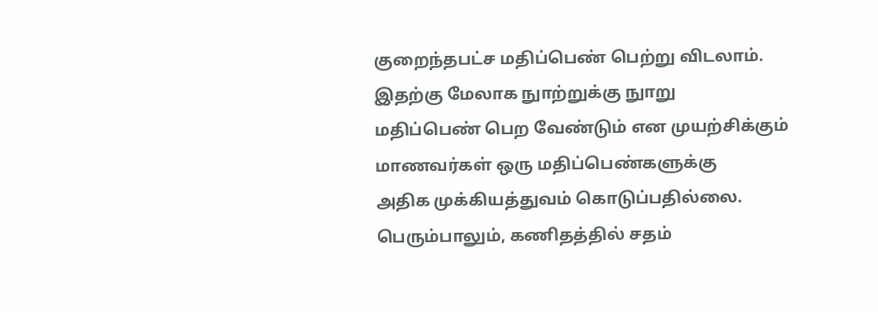குறைந்தபட்ச மதிப்பெண் பெற்று விடலாம். இதற்கு மேலாக நுாற்றுக்கு நுாறு
மதிப்பெண் பெற வேண்டும் என முயற்சிக்கும் மாணவர்கள் ஒரு மதிப்பெண்களுக்கு
அதிக முக்கியத்துவம் கொடுப்பதில்லை. பெரும்பாலும், கணிதத்தில் சதம்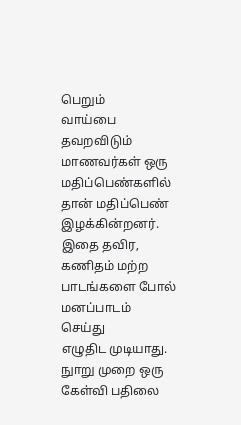பெறும்
வாய்பை தவறவிடும் மாணவர்கள் ஒரு மதிப்பெண்களில் தான் மதிப்பெண்
இழக்கின்றனர். இதை தவிர, கணிதம் மற்ற பாடங்களை போல் மனப்பாடம் செய்து
எழுதிட முடியாது. நுாறு முறை ஒரு கேள்வி பதிலை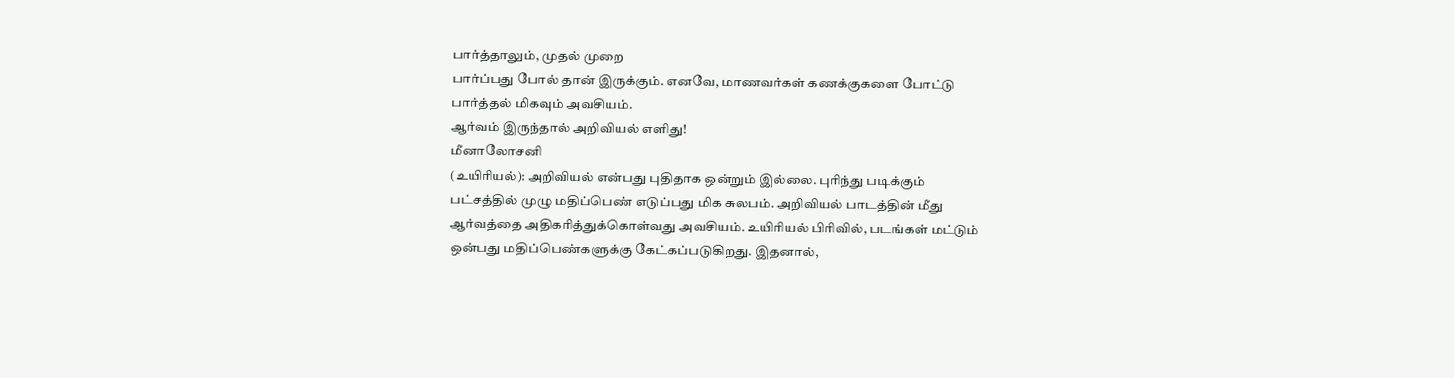பார்த்தாலும், முதல் முறை
பார்ப்பது போல் தான் இருக்கும். எனவே, மாணவர்கள் கணக்குகளை போட்டு
பார்த்தல் மிகவும் அவசியம்.
ஆர்வம் இருந்தால் அறிவியல் எளிது!
மீனாலோசனி
(உயிரியல்): அறிவியல் என்பது புதிதாக ஒன்றும் இல்லை. புரிந்து படிக்கும்
பட்சத்தில் முழு மதிப்பெண் எடுப்பது மிக சுலபம். அறிவியல் பாடத்தின் மீது
ஆர்வத்தை அதிகரித்துக்கொள்வது அவசியம். உயிரியல் பிரிவில், படங்கள் மட்டும்
ஒன்பது மதிப்பெண்களுக்கு கேட்கப்படுகிறது. இதனால்,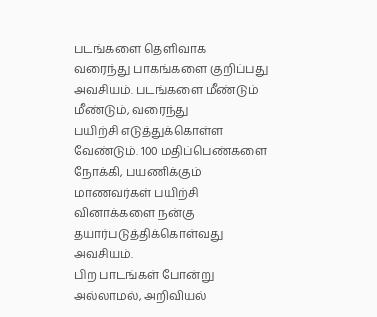படங்களை தெளிவாக
வரைந்து பாகங்களை குறிப்பது அவசியம். படங்களை மீண்டும் மீண்டும், வரைந்து
பயிற்சி எடுத்துக்கொள்ள வேண்டும். 100 மதிப்பெண்களை நோக்கி, பயணிக்கும்
மாணவர்கள் பயிற்சி வினாக்களை நன்கு தயார்படுத்திக்கொள்வது அவசியம்.
பிற பாடங்கள் போன்று
அல்லாமல், அறிவியல்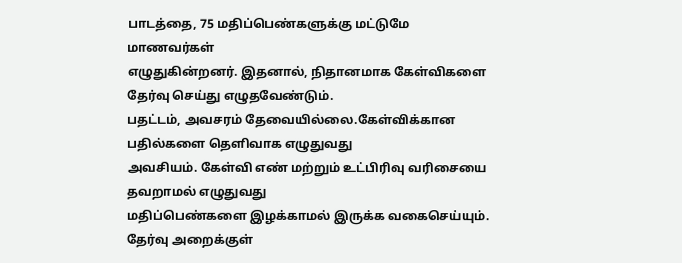பாடத்தை, 75 மதிப்பெண்களுக்கு மட்டுமே மாணவர்கள்
எழுதுகின்றனர். இதனால், நிதானமாக கேள்விகளை தேர்வு செய்து எழுதவேண்டும்.
பதட்டம், அவசரம் தேவையில்லை.கேள்விக்கான பதில்களை தெளிவாக எழுதுவது
அவசியம். கேள்வி எண் மற்றும் உட்பிரிவு வரிசையை தவறாமல் எழுதுவது
மதிப்பெண்களை இழக்காமல் இருக்க வகைசெய்யும். தேர்வு அறைக்குள்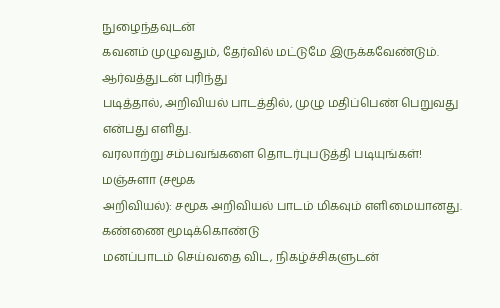நுழைந்தவுடன்
கவனம் முழுவதும், தேர்வில் மட்டுமே இருக்கவேண்டும். ஆர்வத்துடன் புரிந்து
படித்தால், அறிவியல் பாடத்தில், முழு மதிப்பெண் பெறுவது என்பது எளிது.
வரலாற்று சம்பவங்களை தொடர்புபடுத்தி படியுங்கள்!
மஞ்சுளா (சமூக
அறிவியல்): சமூக அறிவியல் பாடம் மிகவும் எளிமையானது. கண்ணை மூடிக்கொண்டு
மனப்பாடம் செய்வதை விட, நிகழ்ச்சிகளுடன்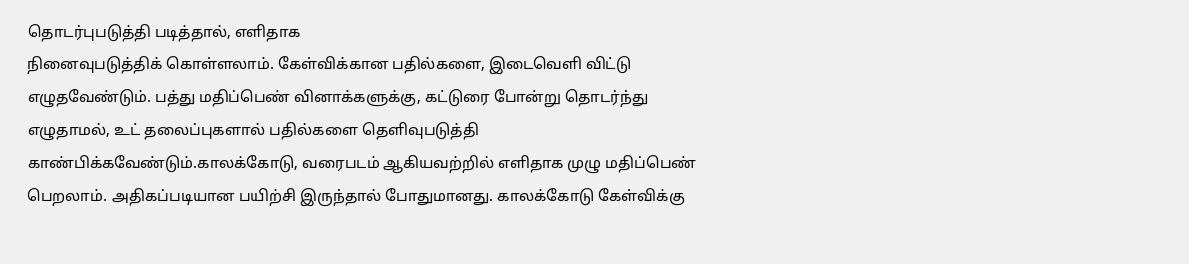தொடர்புபடுத்தி படித்தால், எளிதாக
நினைவுபடுத்திக் கொள்ளலாம். கேள்விக்கான பதில்களை, இடைவெளி விட்டு
எழுதவேண்டும். பத்து மதிப்பெண் வினாக்களுக்கு, கட்டுரை போன்று தொடர்ந்து
எழுதாமல், உட் தலைப்புகளால் பதில்களை தெளிவுபடுத்தி
காண்பிக்கவேண்டும்.காலக்கோடு, வரைபடம் ஆகியவற்றில் எளிதாக முழு மதிப்பெண்
பெறலாம். அதிகப்படியான பயிற்சி இருந்தால் போதுமானது. காலக்கோடு கேள்விக்கு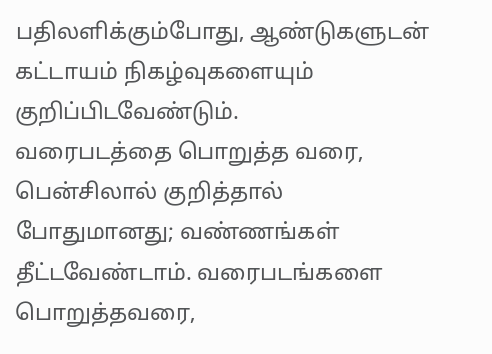பதிலளிக்கும்போது, ஆண்டுகளுடன் கட்டாயம் நிகழ்வுகளையும் குறிப்பிடவேண்டும்.
வரைபடத்தை பொறுத்த வரை, பென்சிலால் குறித்தால் போதுமானது; வண்ணங்கள்
தீட்டவேண்டாம். வரைபடங்களை பொறுத்தவரை,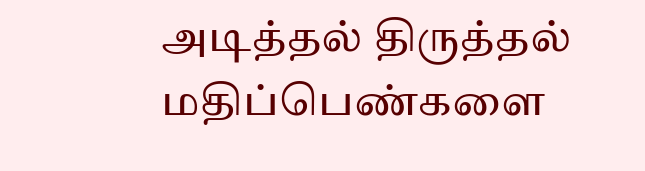அடித்தல் திருத்தல் மதிப்பெண்களை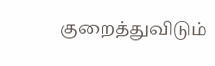குறைத்துவிடும்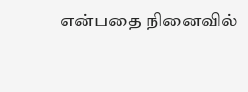என்பதை நினைவில்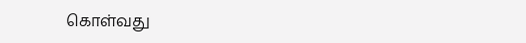கொள்வது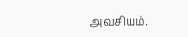அவசியம்.